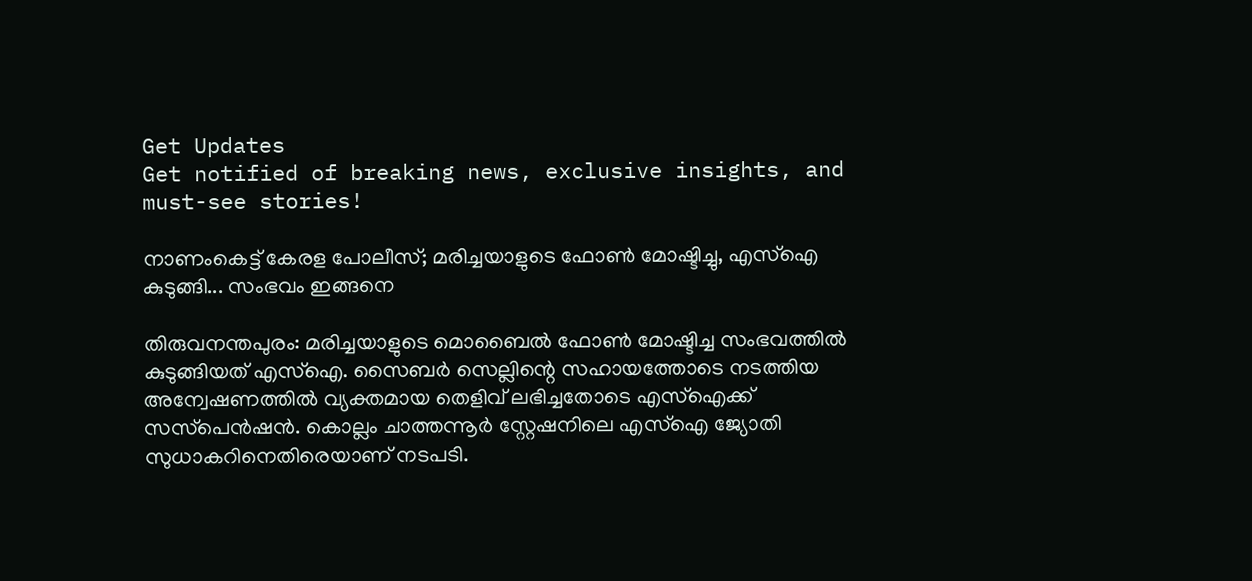Get Updates
Get notified of breaking news, exclusive insights, and must-see stories!

നാണംകെട്ട് കേരള പോലീസ്; മരിച്ചയാളുടെ ഫോണ്‍ മോഷ്ടിച്ചു, എസ്‌ഐ കുടുങ്ങി... സംഭവം ഇങ്ങനെ

തിരുവനന്തപുരം: മരിച്ചയാളുടെ മൊബൈല്‍ ഫോണ്‍ മോഷ്ടിച്ച സംഭവത്തില്‍ കുടുങ്ങിയത് എസ്‌ഐ. സൈബര്‍ സെല്ലിന്റെ സഹായത്തോടെ നടത്തിയ അന്വേഷണത്തില്‍ വ്യക്തമായ തെളിവ് ലഭിച്ചതോടെ എസ്‌ഐക്ക് സസ്‌പെന്‍ഷന്‍. കൊല്ലം ചാത്തന്നൂര്‍ സ്റ്റേഷനിലെ എസ്‌ഐ ജ്യോതി സുധാകറിനെതിരെയാണ് നടപടി.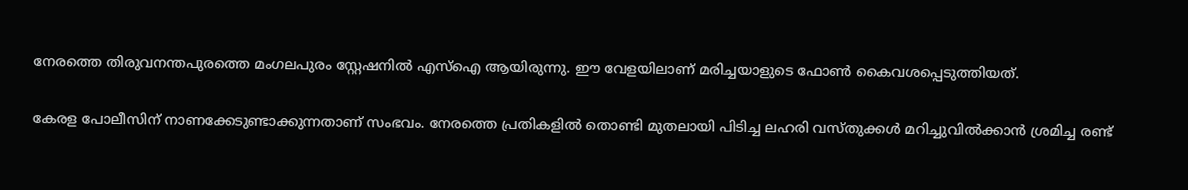നേരത്തെ തിരുവനന്തപുരത്തെ മംഗലപുരം സ്റ്റേഷനില്‍ എസ്‌ഐ ആയിരുന്നു. ഈ വേളയിലാണ് മരിച്ചയാളുടെ ഫോണ്‍ കൈവശപ്പെടുത്തിയത്.

കേരള പോലീസിന് നാണക്കേടുണ്ടാക്കുന്നതാണ് സംഭവം. നേരത്തെ പ്രതികളില്‍ തൊണ്ടി മുതലായി പിടിച്ച ലഹരി വസ്തുക്കള്‍ മറിച്ചുവില്‍ക്കാന്‍ ശ്രമിച്ച രണ്ട്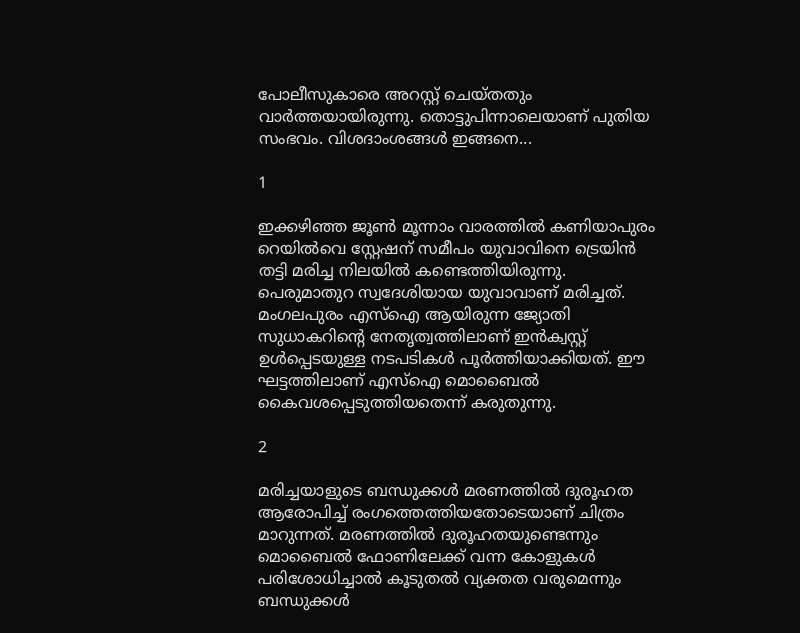പോലീസുകാരെ അറസ്റ്റ് ചെയ്തതും വാര്‍ത്തയായിരുന്നു. തൊട്ടുപിന്നാലെയാണ് പുതിയ സംഭവം. വിശദാംശങ്ങള്‍ ഇങ്ങനെ...

1

ഇക്കഴിഞ്ഞ ജൂണ്‍ മൂന്നാം വാരത്തില്‍ കണിയാപുരം റെയില്‍വെ സ്റ്റേഷന് സമീപം യുവാവിനെ ട്രെയിന്‍ തട്ടി മരിച്ച നിലയില്‍ കണ്ടെത്തിയിരുന്നു. പെരുമാതുറ സ്വദേശിയായ യുവാവാണ് മരിച്ചത്. മംഗലപുരം എസ്‌ഐ ആയിരുന്ന ജ്യോതി സുധാകറിന്റെ നേതൃത്വത്തിലാണ് ഇന്‍ക്വസ്റ്റ് ഉള്‍പ്പെടയുള്ള നടപടികള്‍ പൂര്‍ത്തിയാക്കിയത്. ഈ ഘട്ടത്തിലാണ് എസ്‌ഐ മൊബൈല്‍ കൈവശപ്പെടുത്തിയതെന്ന് കരുതുന്നു.

2

മരിച്ചയാളുടെ ബന്ധുക്കള്‍ മരണത്തില്‍ ദുരൂഹത ആരോപിച്ച് രംഗത്തെത്തിയതോടെയാണ് ചിത്രം മാറുന്നത്. മരണത്തില്‍ ദുരൂഹതയുണ്ടെന്നും മൊബൈല്‍ ഫോണിലേക്ക് വന്ന കോളുകള്‍ പരിശോധിച്ചാല്‍ കൂടുതല്‍ വ്യക്തത വരുമെന്നും ബന്ധുക്കള്‍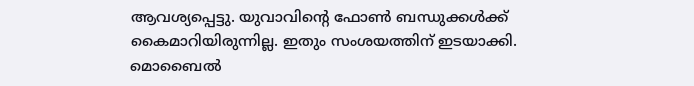ആവശ്യപ്പെട്ടു. യുവാവിന്റെ ഫോണ്‍ ബന്ധുക്കള്‍ക്ക് കൈമാറിയിരുന്നില്ല. ഇതും സംശയത്തിന് ഇടയാക്കി. മൊബൈല്‍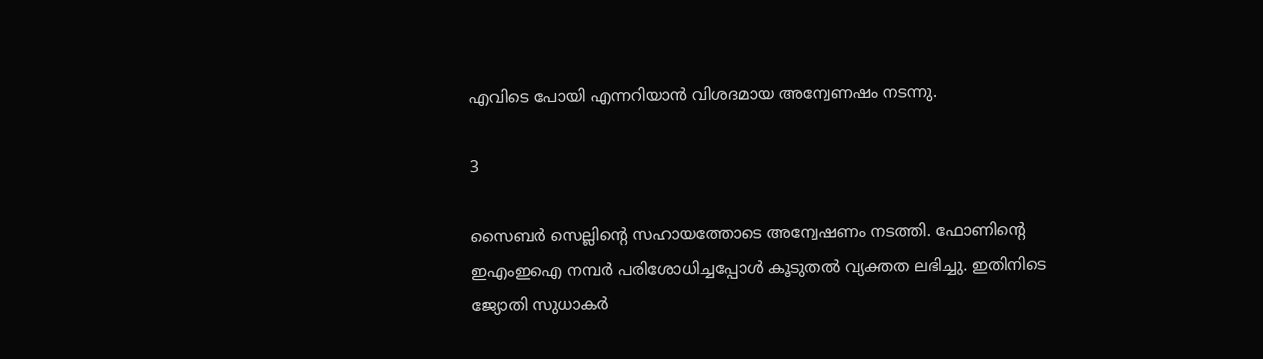എവിടെ പോയി എന്നറിയാന്‍ വിശദമായ അന്വേണഷം നടന്നു.

3

സൈബര്‍ സെല്ലിന്റെ സഹായത്തോടെ അന്വേഷണം നടത്തി. ഫോണിന്റെ ഇഎംഇഐ നമ്പര്‍ പരിശോധിച്ചപ്പോള്‍ കൂടുതല്‍ വ്യക്തത ലഭിച്ചു. ഇതിനിടെ ജ്യോതി സുധാകര്‍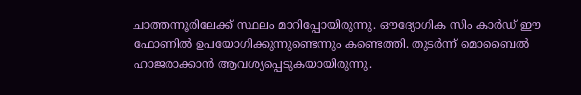ചാത്തന്നൂരിലേക്ക് സ്ഥലം മാറിപ്പോയിരുന്നു. ഔദ്യോഗിക സിം കാര്‍ഡ് ഈ ഫോണില്‍ ഉപയോഗിക്കുന്നുണ്ടെന്നും കണ്ടെത്തി. തുടര്‍ന്ന് മൊബൈല്‍ ഹാജരാക്കാന്‍ ആവശ്യപ്പെടുകയായിരുന്നു.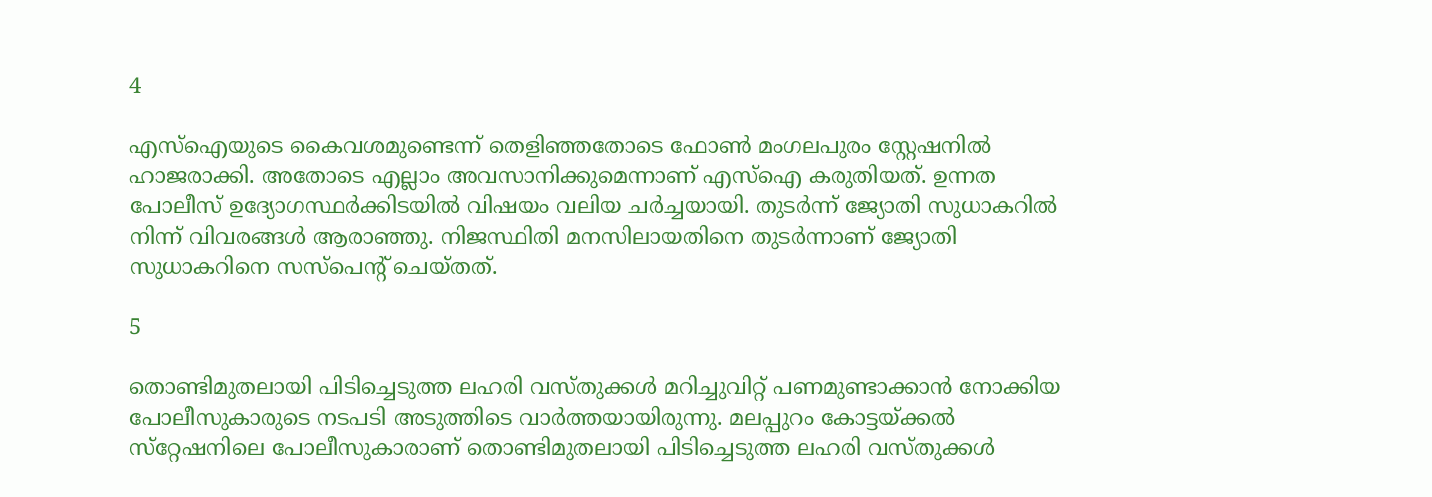4

എസ്‌ഐയുടെ കൈവശമുണ്ടെന്ന് തെളിഞ്ഞതോടെ ഫോണ്‍ മംഗലപുരം സ്റ്റേഷനില്‍ ഹാജരാക്കി. അതോടെ എല്ലാം അവസാനിക്കുമെന്നാണ് എസ്‌ഐ കരുതിയത്. ഉന്നത പോലീസ് ഉദ്യോഗസ്ഥര്‍ക്കിടയില്‍ വിഷയം വലിയ ചര്‍ച്ചയായി. തുടര്‍ന്ന് ജ്യോതി സുധാകറില്‍ നിന്ന് വിവരങ്ങള്‍ ആരാഞ്ഞു. നിജസ്ഥിതി മനസിലായതിനെ തുടര്‍ന്നാണ് ജ്യോതി സുധാകറിനെ സസ്‌പെന്റ് ചെയ്തത്.

5

തൊണ്ടിമുതലായി പിടിച്ചെടുത്ത ലഹരി വസ്തുക്കള്‍ മറിച്ചുവിറ്റ് പണമുണ്ടാക്കാന്‍ നോക്കിയ പോലീസുകാരുടെ നടപടി അടുത്തിടെ വാര്‍ത്തയായിരുന്നു. മലപ്പുറം കോട്ടയ്ക്കല്‍ സ്‌റ്റേഷനിലെ പോലീസുകാരാണ് തൊണ്ടിമുതലായി പിടിച്ചെടുത്ത ലഹരി വസ്തുക്കള്‍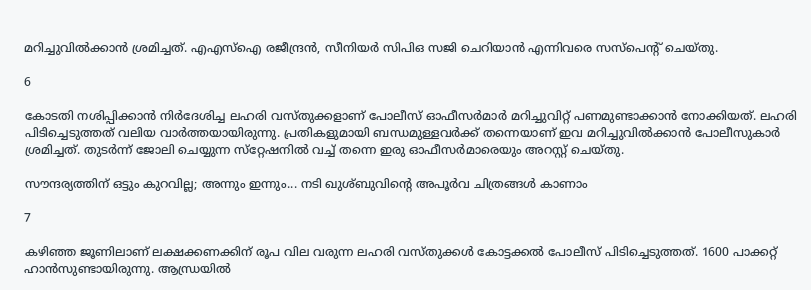മറിച്ചുവില്‍ക്കാന്‍ ശ്രമിച്ചത്. എഎസ്‌ഐ രജീന്ദ്രന്‍, സീനിയര്‍ സിപിഒ സജി ചെറിയാന്‍ എന്നിവരെ സസ്‌പെന്റ് ചെയ്തു.

6

കോടതി നശിപ്പിക്കാന്‍ നിര്‍ദേശിച്ച ലഹരി വസ്തുക്കളാണ് പോലീസ് ഓഫീസര്‍മാര്‍ മറിച്ചുവിറ്റ് പണമുണ്ടാക്കാന്‍ നോക്കിയത്. ലഹരി പിടിച്ചെടുത്തത് വലിയ വാര്‍ത്തയായിരുന്നു. പ്രതികളുമായി ബന്ധമുള്ളവര്‍ക്ക് തന്നെയാണ് ഇവ മറിച്ചുവില്‍ക്കാന്‍ പോലീസുകാര്‍ ശ്രമിച്ചത്. തുടര്‍ന്ന് ജോലി ചെയ്യുന്ന സ്‌റ്റേഷനില്‍ വച്ച് തന്നെ ഇരു ഓഫീസര്‍മാരെയും അറസ്റ്റ് ചെയ്തു.

സൗന്ദര്യത്തിന് ഒട്ടും കുറവില്ല; അന്നും ഇന്നും... നടി ഖുശ്ബുവിന്റെ അപൂര്‍വ ചിത്രങ്ങള്‍ കാണാം

7

കഴിഞ്ഞ ജൂണിലാണ് ലക്ഷക്കണക്കിന് രൂപ വില വരുന്ന ലഹരി വസ്തുക്കള്‍ കോട്ടക്കല്‍ പോലീസ് പിടിച്ചെടുത്തത്. 1600 പാക്കറ്റ് ഹാന്‍സുണ്ടായിരുന്നു. ആന്ധ്രയില്‍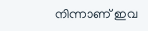നിന്നാണ് ഇവ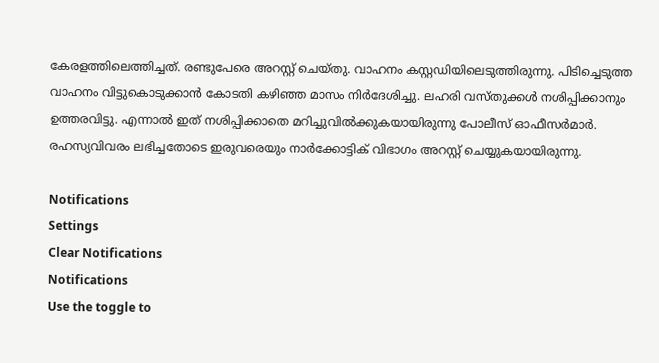കേരളത്തിലെത്തിച്ചത്. രണ്ടുപേരെ അറസ്റ്റ് ചെയ്തു. വാഹനം കസ്റ്റഡിയിലെടുത്തിരുന്നു. പിടിച്ചെടുത്ത വാഹനം വിട്ടുകൊടുക്കാന്‍ കോടതി കഴിഞ്ഞ മാസം നിര്‍ദേശിച്ചു. ലഹരി വസ്തുക്കള്‍ നശിപ്പിക്കാനും ഉത്തരവിട്ടു. എന്നാല്‍ ഇത് നശിപ്പിക്കാതെ മറിച്ചുവില്‍ക്കുകയായിരുന്നു പോലീസ് ഓഫീസര്‍മാര്‍. രഹസ്യവിവരം ലഭിച്ചതോടെ ഇരുവരെയും നാര്‍ക്കോട്ടിക് വിഭാഗം അറസ്റ്റ് ചെയ്യുകയായിരുന്നു.

Notifications
Settings
Clear Notifications
Notifications
Use the toggle to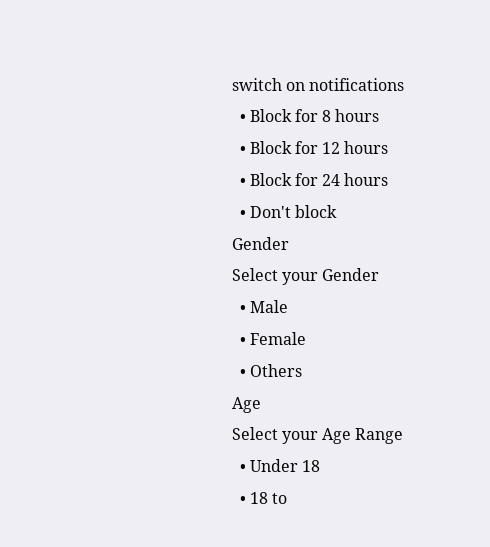switch on notifications
  • Block for 8 hours
  • Block for 12 hours
  • Block for 24 hours
  • Don't block
Gender
Select your Gender
  • Male
  • Female
  • Others
Age
Select your Age Range
  • Under 18
  • 18 to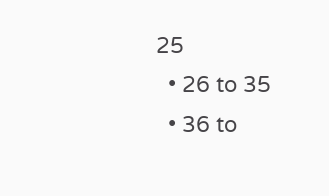25
  • 26 to 35
  • 36 to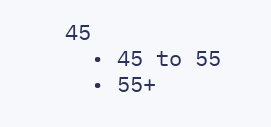45
  • 45 to 55
  • 55+